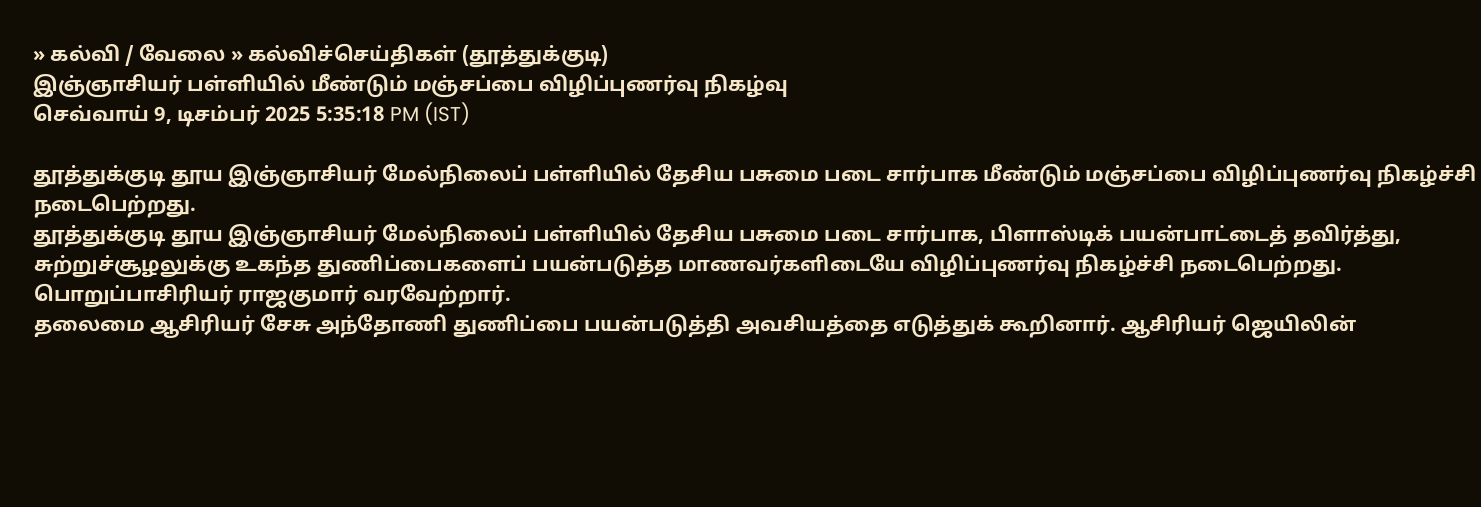» கல்வி / வேலை » கல்விச்செய்திகள் (தூத்துக்குடி)
இஞ்ஞாசியர் பள்ளியில் மீண்டும் மஞ்சப்பை விழிப்புணர்வு நிகழ்வு
செவ்வாய் 9, டிசம்பர் 2025 5:35:18 PM (IST)

தூத்துக்குடி தூய இஞ்ஞாசியர் மேல்நிலைப் பள்ளியில் தேசிய பசுமை படை சார்பாக மீண்டும் மஞ்சப்பை விழிப்புணர்வு நிகழ்ச்சி நடைபெற்றது.
தூத்துக்குடி தூய இஞ்ஞாசியர் மேல்நிலைப் பள்ளியில் தேசிய பசுமை படை சார்பாக, பிளாஸ்டிக் பயன்பாட்டைத் தவிர்த்து, சுற்றுச்சூழலுக்கு உகந்த துணிப்பைகளைப் பயன்படுத்த மாணவர்களிடையே விழிப்புணர்வு நிகழ்ச்சி நடைபெற்றது. பொறுப்பாசிரியர் ராஜகுமார் வரவேற்றார்.
தலைமை ஆசிரியர் சேசு அந்தோணி துணிப்பை பயன்படுத்தி அவசியத்தை எடுத்துக் கூறினார். ஆசிரியர் ஜெயிலின்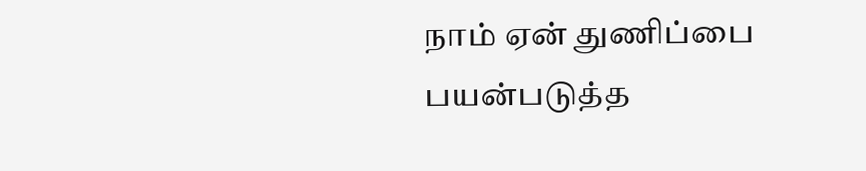நாம் ஏன் துணிப்பை பயன்படுத்த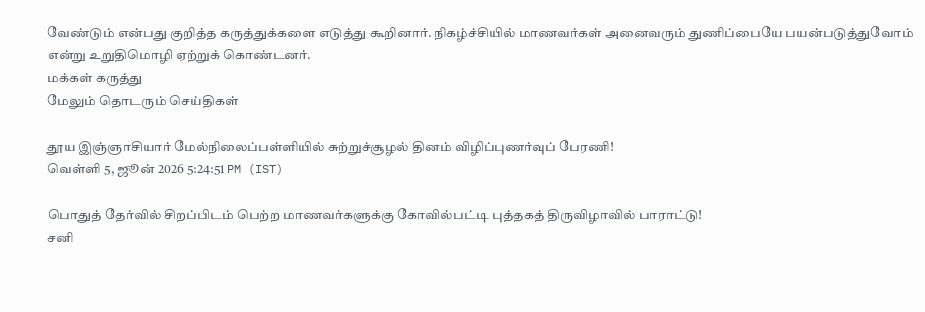வேண்டும் என்பது குறித்த கருத்துக்களை எடுத்து கூறினார். நிகழ்ச்சியில் மாணவர்கள் அனைவரும் துணிப்பையே பயன்படுத்துவோம் என்று உறுதிமொழி ஏற்றுக் கொண்டனர்.
மக்கள் கருத்து
மேலும் தொடரும் செய்திகள்

தூய இஞ்ஞாசியார் மேல்நிலைப்பள்ளியில் சுற்றுச்சூழல் தினம் விழிப்புணர்வுப் பேரணி!
வெள்ளி 5, ஜூன் 2026 5:24:51 PM (IST)

பொதுத் தேர்வில் சிறப்பிடம் பெற்ற மாணவர்களுக்கு கோவில்பட்டி புத்தகத் திருவிழாவில் பாராட்டு!
சனி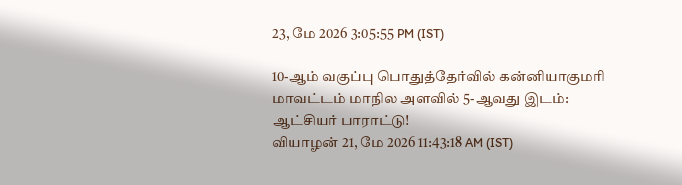23, மே 2026 3:05:55 PM (IST)

10-ஆம் வகுப்பு பொதுத்தேர்வில் கன்னியாகுமரி மாவட்டம் மாநில அளவில் 5-ஆவது இடம்: ஆட்சியர் பாராட்டு!
வியாழன் 21, மே 2026 11:43:18 AM (IST)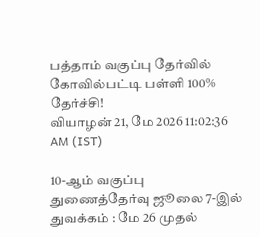பத்தாம் வகுப்பு தேர்வில் கோவில்பட்டி பள்ளி 100% தேர்ச்சி!
வியாழன் 21, மே 2026 11:02:36 AM (IST)

10-ஆம் வகுப்பு துணைத்தேர்வு ஜூலை 7-இல் துவக்கம் : மே 26 முதல்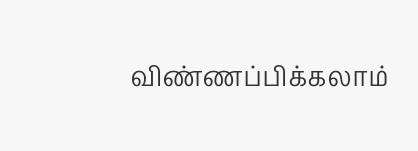விண்ணப்பிக்கலாம்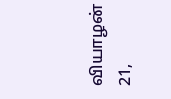வியாழன் 21,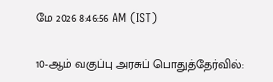மே 2026 8:46:56 AM (IST)

10-ஆம் வகுப்பு அரசுப் பொதுத்தேர்வில்: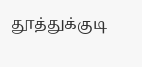தூத்துக்குடி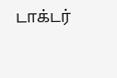டாக்டர்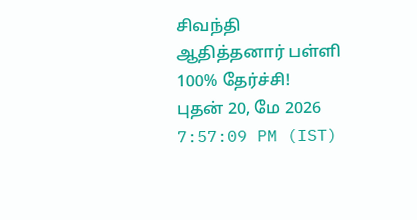சிவந்தி ஆதித்தனார் பள்ளி 100% தேர்ச்சி!
புதன் 20, மே 2026 7:57:09 PM (IST)